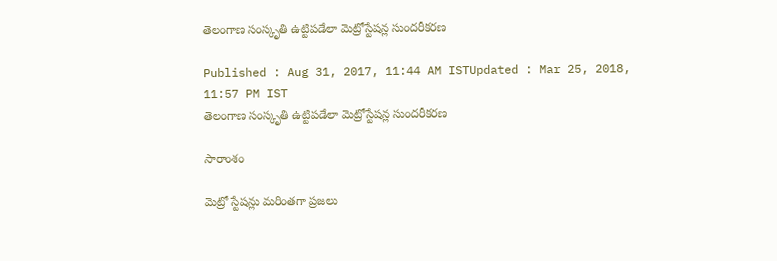తెలంగాణ సంస్కృతి ఉట్టిపడేలా మెట్రోస్టేషన్ల సుందరీకరణ

Published : Aug 31, 2017, 11:44 AM ISTUpdated : Mar 25, 2018, 11:57 PM IST
తెలంగాణ సంస్కృతి ఉట్టిపడేలా మెట్రోస్టేషన్ల సుందరీకరణ

సారాంశం

మెట్రో స్టేషన్లు మరింతగా ప్రజలు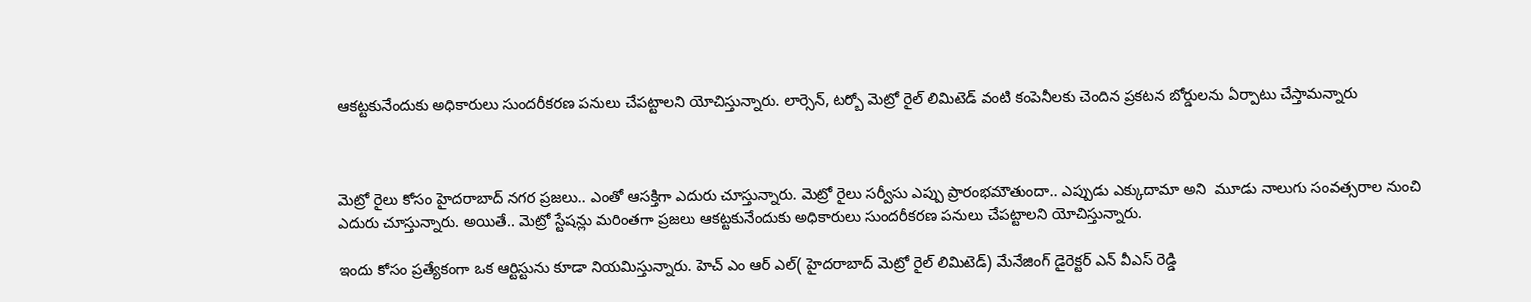ఆకట్టకునేందుకు అధికారులు సుందరీకరణ పనులు చేపట్టాలని యోచిస్తున్నారు. లార్సెన్, టర్బో మెట్రో రైల్ లిమిటెడ్ వంటి కంపెనీలకు చెందిన ప్రకటన బోర్డులను ఏర్పాటు చేస్తామన్నారు



మెట్రో రైలు కోసం హైదరాబాద్ నగర ప్రజలు.. ఎంతో ఆసక్తిగా ఎదురు చూస్తున్నారు. మెట్రో రైలు సర్వీసు ఎప్పు ప్రారంభమౌతుందా.. ఎప్పుడు ఎక్కుదామా అని  మూడు నాలుగు సంవత్సరాల నుంచి ఎదురు చూస్తున్నారు. అయితే.. మెట్రో స్టేషన్లు మరింతగా ప్రజలు ఆకట్టకునేందుకు అధికారులు సుందరీకరణ పనులు చేపట్టాలని యోచిస్తున్నారు.

ఇందు కోసం ప్రత్యేకంగా ఒక ఆర్టిస్టును కూడా నియమిస్తున్నారు. హెచ్ ఎం ఆర్ ఎల్( హైదరాబాద్ మెట్రో రైల్ లిమిటెడ్) మేనేజింగ్ డైరెక్టర్ ఎన్ వీఎస్ రెడ్డి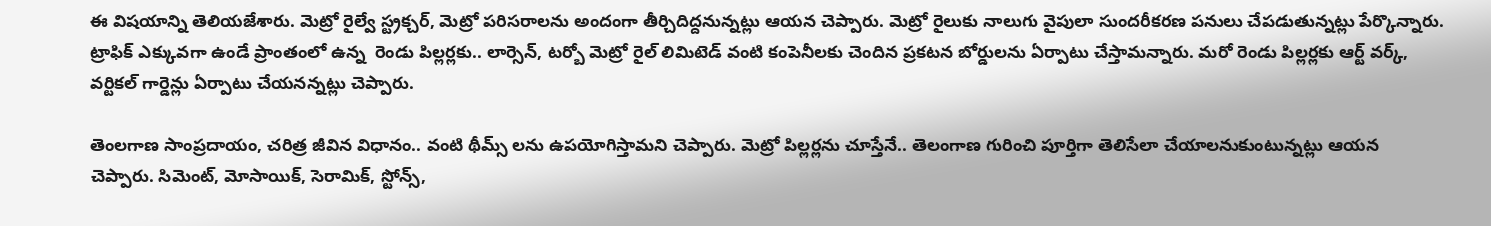ఈ విషయాన్ని తెలియజేశారు. మెట్రో రైల్వే స్ట్రక్చర్, మెట్రో పరిసరాలను అందంగా తీర్చిదిద్దనున్నట్లు ఆయన చెప్పారు. మెట్రో రైలుకు నాలుగు వైపులా సుందరీకరణ పనులు చేపడుతున్నట్లు పేర్కొన్నారు. ట్రాఫిక్ ఎక్కువగా ఉండే ప్రాంతంలో ఉన్న  రెండు పిల్లర్లకు.. లార్సెన్, టర్బో మెట్రో రైల్ లిమిటెడ్ వంటి కంపెనీలకు చెందిన ప్రకటన బోర్డులను ఏర్పాటు చేస్తామన్నారు. మరో రెండు పిల్లర్లకు ఆర్ట్ వర్క్, వర్టికల్ గార్డెన్లు ఏర్పాటు చేయనన్నట్లు చెప్పారు.

తెంలగాణ సాంప్రదాయం, చరిత్ర జీవిన విధానం.. వంటి థీమ్స్ లను ఉపయోగిస్తామని చెప్పారు. మెట్రో పిల్లర్లను చూస్తేనే.. తెలంగాణ గురించి పూర్తిగా తెలిసేలా చేయాలనుకుంటున్నట్లు ఆయన చెప్పారు. సిమెంట్, మోసాయిక్, సెరామిక్, స్టోన్స్,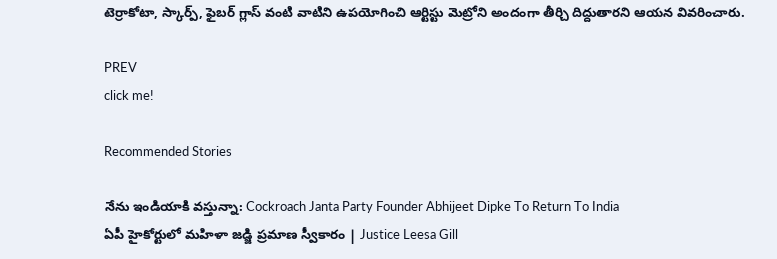టెర్రాకోటా, స్కార్ప్, ఫైబర్ గ్లాస్ వంటి వాటిని ఉపయోగించి ఆర్టిస్టు మెట్రోని అందంగా తీర్చి దిద్దుతారని ఆయన వివరించారు.

PREV
click me!

Recommended Stories

నేను ఇండియాకి వస్తున్నా: Cockroach Janta Party Founder Abhijeet Dipke To Return To India
ఏపీ హైకోర్టులో మహిళా జడ్జి ప్రమాణ స్వీకారం | Justice Leesa Gill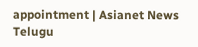appointment | Asianet News Telugu